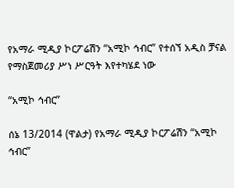የአማራ ሚዲያ ኮርፖሬሽን “አሚኮ ኅብር” የተሰኘ አዲስ ቻናል የማስጀመሪያ ሥነ ሥርዓት እየተካሄደ ነው

“አሚኮ ኅብር”

ሰኔ 13/2014 (ዋልታ) የአማራ ሚዲያ ኮርፖሬሽን “አሚኮ ኅብር”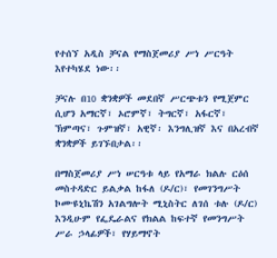የተሰኘ አዲስ ቻናል የማስጀመሪያ ሥነ ሥርዓት እየተካሄደ ነው፡፡

ቻናሉ በ10 ቋንቋዎች መደበኛ ሥርጭቱን የሚጀምር ሲሆን አማርኛ፣ ኦሮምኛ፣ ትግርኛ፣ አፋርኛ፣ ኽምጣና፣ ጉምዝኛ፣ አዊኛ፡ እንግሊዝኛ እና በአረብኛ ቋንቋዎች ይገኙበታል፡፡

በማስጀመሪያ ሥነ ሠርዓቱ ላይ የአማራ ክልሉ ርዕሰ መስተዳድር ይልቃል ከፋለ (ዶ/ር)፣ የመገንግሥት ኮሙዩኒኬሽን አገልግሎት ሚኒስትር ለገሰ ቱሉ (ዶ/ር) እንዲሁም የፌዴራልና የክልል ከፍተኛ የመንግሥት ሥራ ኃላፊዎች፣ የሃይማኖት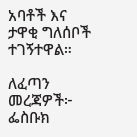አባቶች እና ታዋቂ ግለሰቦች ተገኝተዋል።

ለፈጣን መረጃዎች፦
ፌስቡክ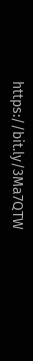https://bit.ly/3Ma7QTW